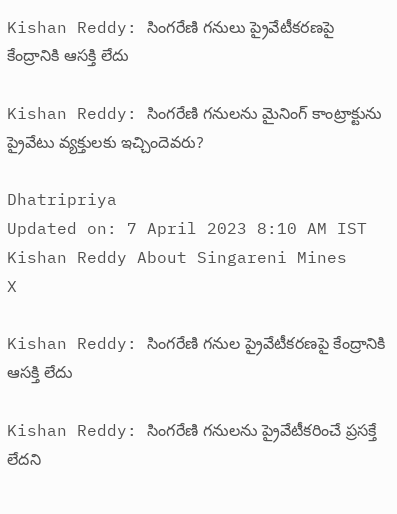Kishan Reddy: సింగరేణి గనులు ప్రైవేటీకరణపై కేంద్రానికి ఆసక్తి లేదు

Kishan Reddy: సింగరేణి గనులను మైనింగ్ కాంట్రాక్టును ప్రైవేటు వ్యక్తులకు ఇచ్చిందెవరు?

Dhatripriya
Updated on: 7 April 2023 8:10 AM IST
Kishan Reddy About Singareni Mines
X

Kishan Reddy: సింగరేణి గనుల ప్రైవేటీకరణపై కేంద్రానికి ఆసక్తి లేదు

Kishan Reddy: సింగరేణి గనులను ప్రైవేటీకరించే ప్రసక్తే లేదని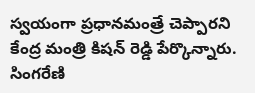స్వయంగా ప్రధానమంత్రే చెప్పారని కేంద్ర మంత్రి కిషన్ రెడ్డి పేర్కొన్నారు. సింగరేణి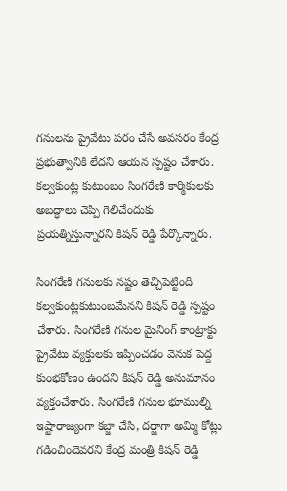గనులను ప్రైవేటు పరం చేసే అవసరం కేంద్ర ప్రభుత్వానికి లేదని ఆయన స్పష్టం చేశారు. కల్వకుంట్ల కుటుంబం సింగరేణి కార్మికులకు అబద్ధాలు చెప్పి గెలిచేందుకు ప్రయత్నిస్తున్నారని కిషన్ రెడ్డి పేర్కొన్నారు.

సింగరేణి గనులకు నష్టం తెచ్చిపెట్టింది కల్వకుంట్లకుటుంబమేనని కిషన్ రెడ్డి స్పష్టం చేశారు. సింగరేణి గనుల మైనింగ్ కాంట్రాక్టు ప్రైవేటు వ్యక్తులకు ఇప్పించడం వెనుక పెద్ద కుంభకోణం ఉందని కిషన్ రెడ్డి అనుమానం వ్యక్తంచేశారు. సింగరేణి గనుల భూముల్ని ఇష్టారాజ్యంగా కబ్జా చేసి, దర్జాగా అమ్మి కోట్లు గడించిందెవరని కేంద్ర మంత్రి కిషన్ రెడ్డి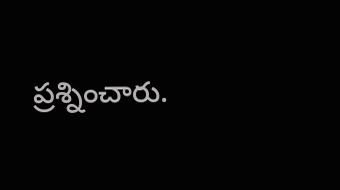ప్రశ్నించారు.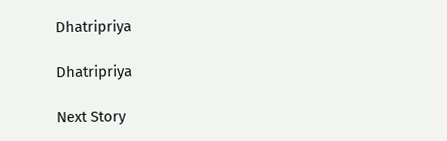Dhatripriya

Dhatripriya

Next Story